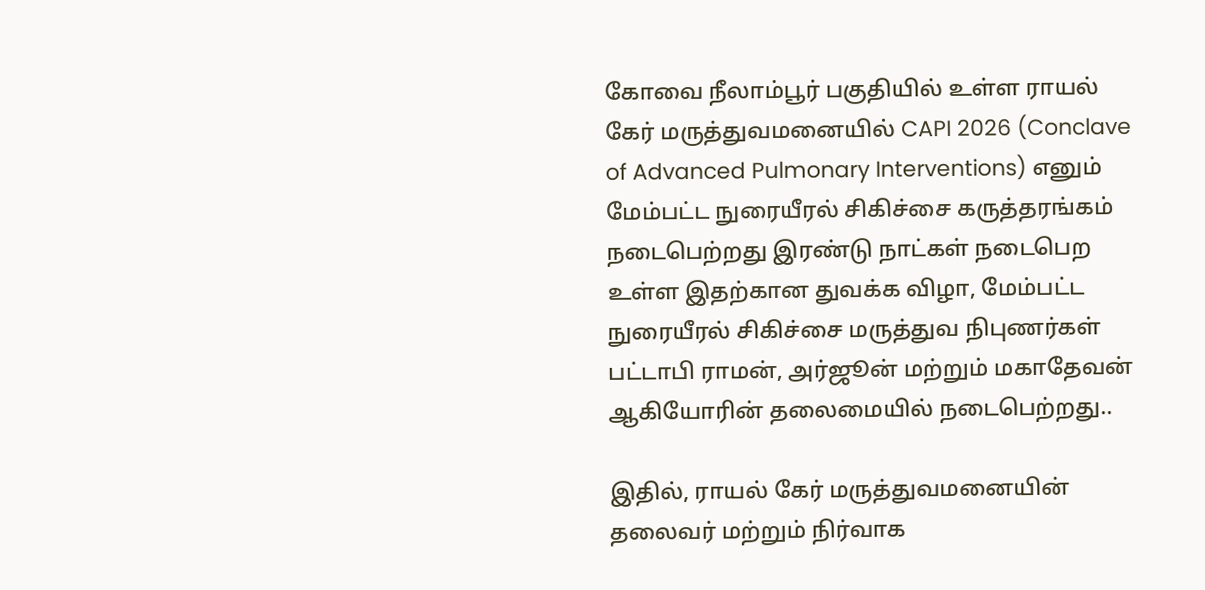கோவை நீலாம்பூர் பகுதியில் உள்ள ராயல் கேர் மருத்துவமனையில் CAPI 2026 (Conclave of Advanced Pulmonary Interventions) எனும் மேம்பட்ட நுரையீரல் சிகிச்சை கருத்தரங்கம் நடைபெற்றது இரண்டு நாட்கள் நடைபெற உள்ள இதற்கான துவக்க விழா, மேம்பட்ட நுரையீரல் சிகிச்சை மருத்துவ நிபுணர்கள் பட்டாபி ராமன், அர்ஜூன் மற்றும் மகாதேவன் ஆகியோரின் தலைமையில் நடைபெற்றது..

இதில், ராயல் கேர் மருத்துவமனையின் தலைவர் மற்றும் நிர்வாக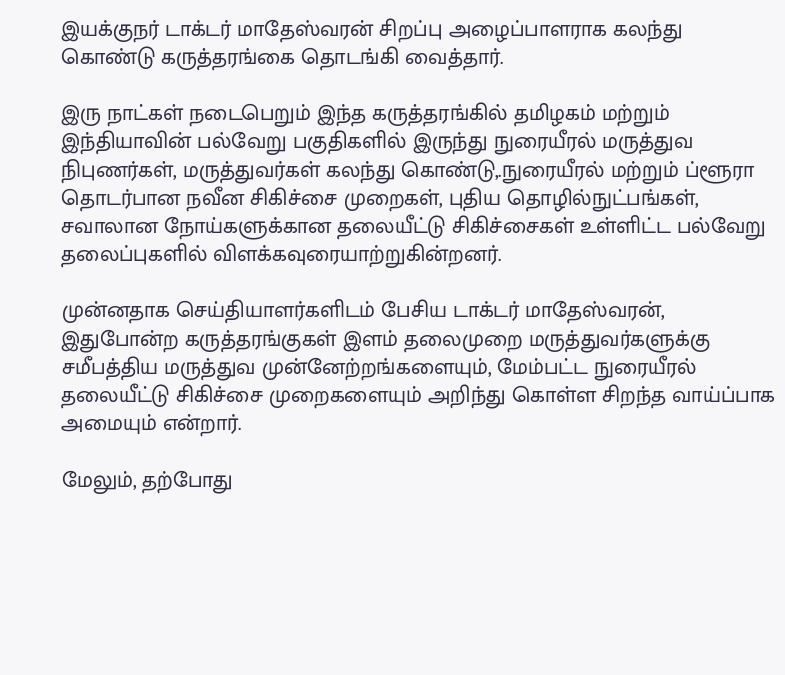இயக்குநர் டாக்டர் மாதேஸ்வரன் சிறப்பு அழைப்பாளராக கலந்து கொண்டு கருத்தரங்கை தொடங்கி வைத்தார்.

இரு நாட்கள் நடைபெறும் இந்த கருத்தரங்கில் தமிழகம் மற்றும் இந்தியாவின் பல்வேறு பகுதிகளில் இருந்து நுரையீரல் மருத்துவ நிபுணர்கள், மருத்துவர்கள் கலந்து கொண்டு,.நுரையீரல் மற்றும் ப்ளூரா தொடர்பான நவீன சிகிச்சை முறைகள், புதிய தொழில்நுட்பங்கள், சவாலான நோய்களுக்கான தலையீட்டு சிகிச்சைகள் உள்ளிட்ட பல்வேறு தலைப்புகளில் விளக்கவுரையாற்றுகின்றனர்.

முன்னதாக செய்தியாளர்களிடம் பேசிய டாக்டர் மாதேஸ்வரன், இதுபோன்ற கருத்தரங்குகள் இளம் தலைமுறை மருத்துவர்களுக்கு சமீபத்திய மருத்துவ முன்னேற்றங்களையும், மேம்பட்ட நுரையீரல் தலையீட்டு சிகிச்சை முறைகளையும் அறிந்து கொள்ள சிறந்த வாய்ப்பாக அமையும் என்றார்.

மேலும், தற்போது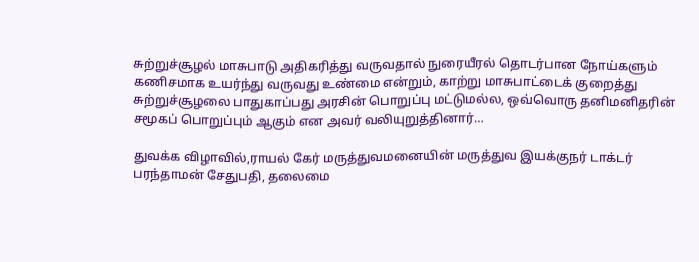சுற்றுச்சூழல் மாசுபாடு அதிகரித்து வருவதால் நுரையீரல் தொடர்பான நோய்களும் கணிசமாக உயர்ந்து வருவது உண்மை என்றும், காற்று மாசுபாட்டைக் குறைத்து சுற்றுச்சூழலை பாதுகாப்பது அரசின் பொறுப்பு மட்டுமல்ல, ஒவ்வொரு தனிமனிதரின் சமூகப் பொறுப்பும் ஆகும் என அவர் வலியுறுத்தினார்…

துவக்க விழாவில்,ராயல் கேர் மருத்துவமனையின் மருத்துவ இயக்குநர் டாக்டர் பரந்தாமன் சேதுபதி, தலைமை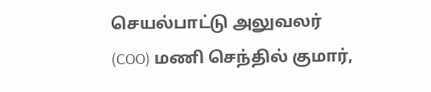செயல்பாட்டு அலுவலர் (COO) மணி செந்தில் குமார்,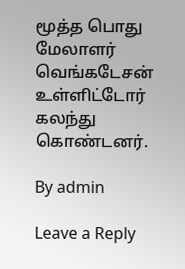மூத்த பொது மேலாளர் வெங்கடேசன் உள்ளிட்டோர் கலந்து கொண்டனர்.

By admin

Leave a Reply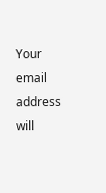Your email address will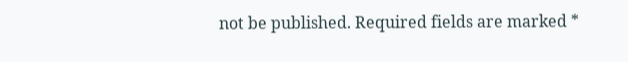not be published. Required fields are marked *